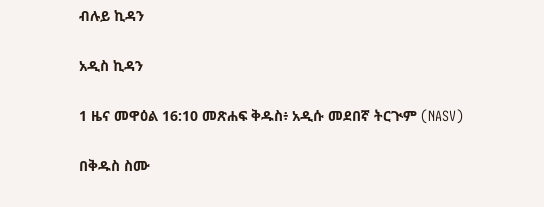ብሉይ ኪዳን

አዲስ ኪዳን

1 ዜና መዋዕል 16:10 መጽሐፍ ቅዱስ፥ አዲሱ መደበኛ ትርጒም (NASV)

በቅዱስ ስሙ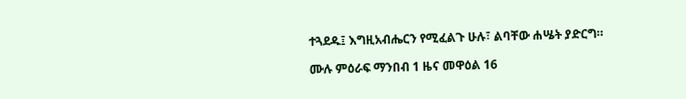ተጓደዱ፤ እግዚአብሔርን የሚፈልጉ ሁሉ፣ ልባቸው ሐሤት ያድርግ።

ሙሉ ምዕራፍ ማንበብ 1 ዜና መዋዕል 16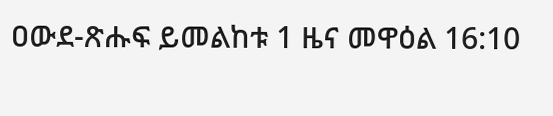ዐውደ-ጽሑፍ ይመልከቱ 1 ዜና መዋዕል 16:10